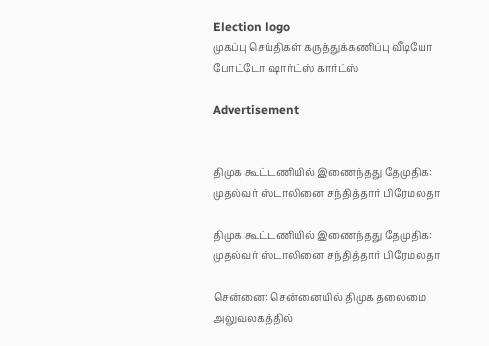Election logo
முகப்பு செய்திகள் கருத்துக்கணிப்பு வீடியோ போட்டோ ஷார்ட்ஸ் கார்ட்ஸ்

Advertisement


திமுக கூட்டணியில் இணைந்தது தேமுதிக: முதல்வர் ஸ்டாலினை சந்தித்தார் பிரேமலதா

திமுக கூட்டணியில் இணைந்தது தேமுதிக: முதல்வர் ஸ்டாலினை சந்தித்தார் பிரேமலதா

சென்னை: சென்னையில் திமுக தலைமை அலுவலகத்தில்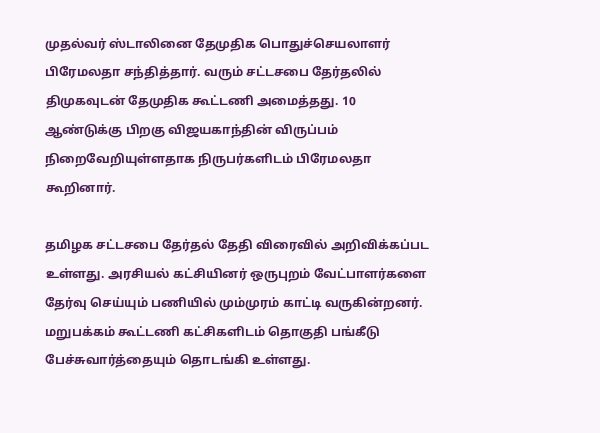முதல்வர் ஸ்டாலினை தேமுதிக பொதுச்செயலாளர் பிரேமலதா சந்தித்தார். வரும் சட்டசபை தேர்தலில் திமுகவுடன் தேமுதிக கூட்டணி அமைத்தது. 10 ஆண்டுக்கு பிறகு விஜயகாந்தின் விருப்பம் நிறைவேறியுள்ளதாக நிருபர்களிடம் பிரேமலதா கூறினார்.

தமிழக சட்டசபை தேர்தல் தேதி விரைவில் அறிவிக்கப்பட உள்ளது. அரசியல் கட்சியினர் ஒருபுறம் வேட்பாளர்களை தேர்வு செய்யும் பணியில் மும்முரம் காட்டி வருகின்றனர். மறுபக்கம் கூட்டணி கட்சிகளிடம் தொகுதி பங்கீடு பேச்சுவார்த்தையும் தொடங்கி உள்ளது.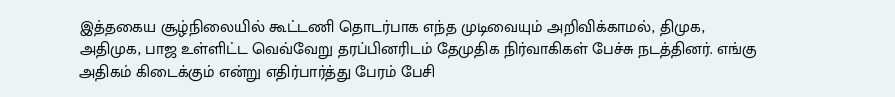இத்தகைய சூழ்நிலையில் கூட்டணி தொடர்பாக எந்த முடிவையும் அறிவிக்காமல், திமுக, அதிமுக, பாஜ உள்ளிட்ட வெவ்வேறு தரப்பினரிடம் தேமுதிக நிர்வாகிகள் பேச்சு நடத்தினர். எங்கு அதிகம் கிடைக்கும் என்று எதிர்பார்த்து பேரம் பேசி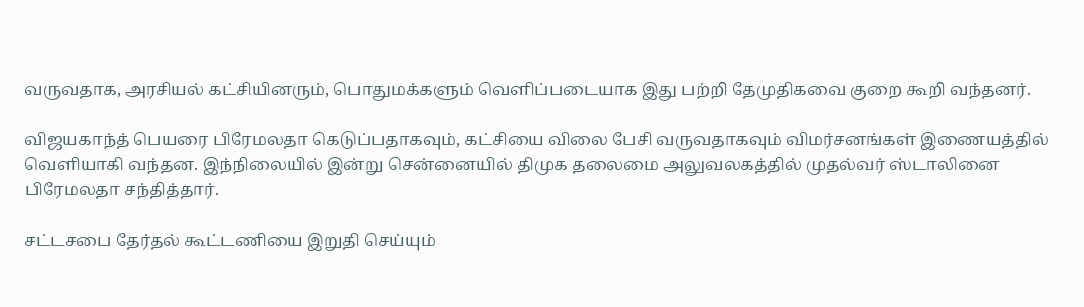வருவதாக, அரசியல் கட்சியினரும், பொதுமக்களும் வெளிப்படையாக இது பற்றி தேமுதிகவை குறை கூறி வந்தனர்.

விஜயகாந்த் பெயரை பிரேமலதா கெடுப்பதாகவும், கட்சியை விலை பேசி வருவதாகவும் விமர்சனங்கள் இணையத்தில் வெளியாகி வந்தன. இந்நிலையில் இன்று சென்னையில் திமுக தலைமை அலுவலகத்தில் முதல்வர் ஸ்டாலினை பிரேமலதா சந்தித்தார்.

சட்டசபை தேர்தல் கூட்டணியை இறுதி செய்யும்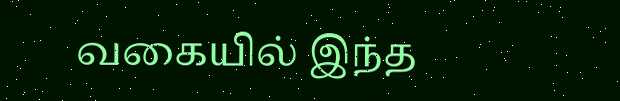வகையில் இந்த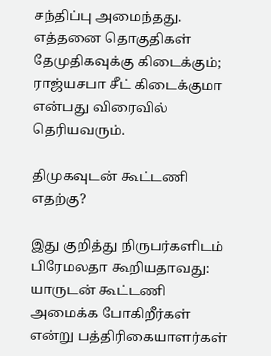சந்திப்பு அமைந்தது. எத்தனை தொகுதிகள் தேமுதிகவுக்கு கிடைக்கும்; ராஜ்யசபா சீட் கிடைக்குமா என்பது விரைவில் தெரியவரும்.

திமுகவுடன் கூட்டணி எதற்கு?

இது குறித்து நிருபர்களிடம் பிரேமலதா கூறியதாவது: யாருடன் கூட்டணி அமைக்க போகிறீர்கள் என்று பத்திரிகையாளர்கள்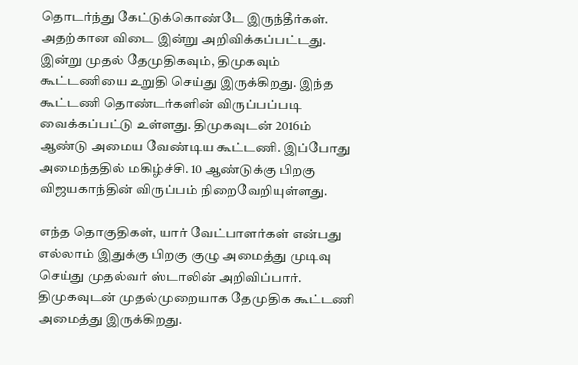தொடர்ந்து கேட்டுக்கொண்டே இருந்தீர்கள். அதற்கான விடை இன்று அறிவிக்கப்பட்டது.
இன்று முதல் தேமுதிகவும், திமுகவும் கூட்டணியை உறுதி செய்து இருக்கிறது. இந்த கூட்டணி தொண்டர்களின் விருப்பப்படி வைக்கப்பட்டு உள்ளது. திமுகவுடன் 2016ம் ஆண்டு அமைய வேண்டிய கூட்டணி. இப்போது அமைந்ததில் மகிழ்ச்சி. 10 ஆண்டுக்கு பிறகு விஜயகாந்தின் விருப்பம் நிறைவேறியுள்ளது.

எந்த தொகுதிகள், யார் வேட்பாளர்கள் என்பது எல்லாம் இதுக்கு பிறகு குழு அமைத்து முடிவு செய்து முதல்வர் ஸ்டாலின் அறிவிப்பார். திமுகவுடன் முதல்முறையாக தேமுதிக கூட்டணி அமைத்து இருக்கிறது.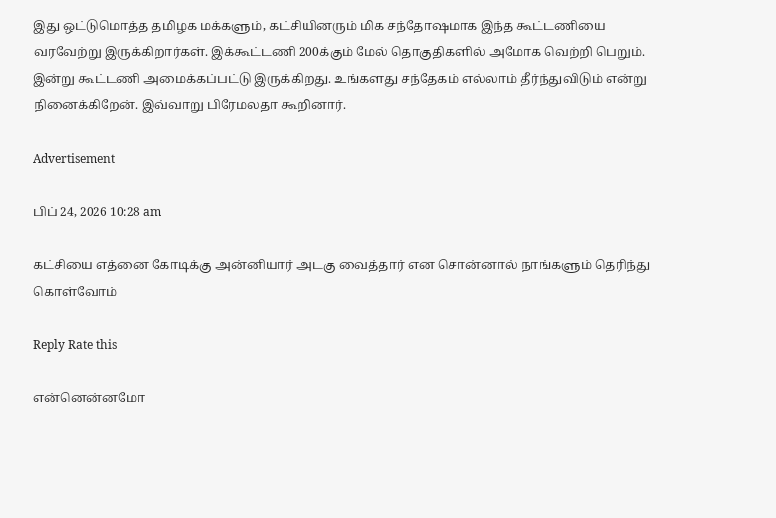இது ஒட்டுமொத்த தமிழக மக்களும், கட்சியினரும் மிக சந்தோஷமாக இந்த கூட்டணியை வரவேற்று இருக்கிறார்கள். இக்கூட்டணி 200க்கும் மேல் தொகுதிகளில் அமோக வெற்றி பெறும். இன்று கூட்டணி அமைக்கப்பட்டு இருக்கிறது. உங்களது சந்தேகம் எல்லாம் தீர்ந்துவிடும் என்று நினைக்கிறேன். இவ்வாறு பிரேமலதா கூறினார்.

Advertisement

பிப் 24, 2026 10:28 am

கட்சியை எத்னை கோடிக்கு அன்னியார் அடகு வைத்தார் என சொன்னால் நாங்களும் தெரிந்து கொள்வோம்

Reply Rate this

என்னென்னமோ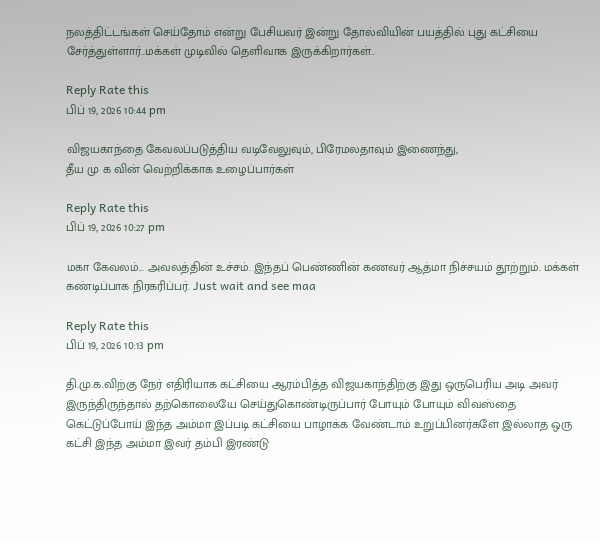நலத்திட்டங்கள் செய்தோம் என்று பேசியவர் இன்று தோல்வியின் பயத்தில் புது கட்சியை சேர்த்துள்ளார்..மக்கள் முடிவில் தெளிவாக இருக்கிறார்கள்..

Reply Rate this
பிப் 19, 2026 10:44 pm

விஜயகாந்தை கேவலப்படுத்திய வடிவேலுவும், பிரேமலதாவும் இணைந்து,
தீய மு க வின் வெற்றிக்காக உழைப்பார்கள்

Reply Rate this
பிப் 19, 2026 10:27 pm

மகா கேவலம்... அவலத்தின் உச்சம். இந்தப் பெண்ணின் கணவர் ஆத்மா நிச்சயம் தூற்றும். மக்கள் கண்டிப்பாக நிரகரிப்பர். Just wait and see maa

Reply Rate this
பிப் 19, 2026 10:13 pm

தி.மு.க.விற்கு நேர் எதிரியாக கட்சியை ஆரம்பித்த விஜயகாந்திற்கு இது ஒருபெரிய அடி அவர் இருந்திருந்தால் தற்கொலையே செய்துகொண்டிருப்பார் போயும் போயும் விவஸ்தை கெட்டுப்போய் இந்த அம்மா இப்படி கட்சியை பாழாக்க வேண்டாம் உறுப்பினர்களே இல்லாத ஒரு கட்சி இந்த அம்மா இவர் தம்பி இரண்டு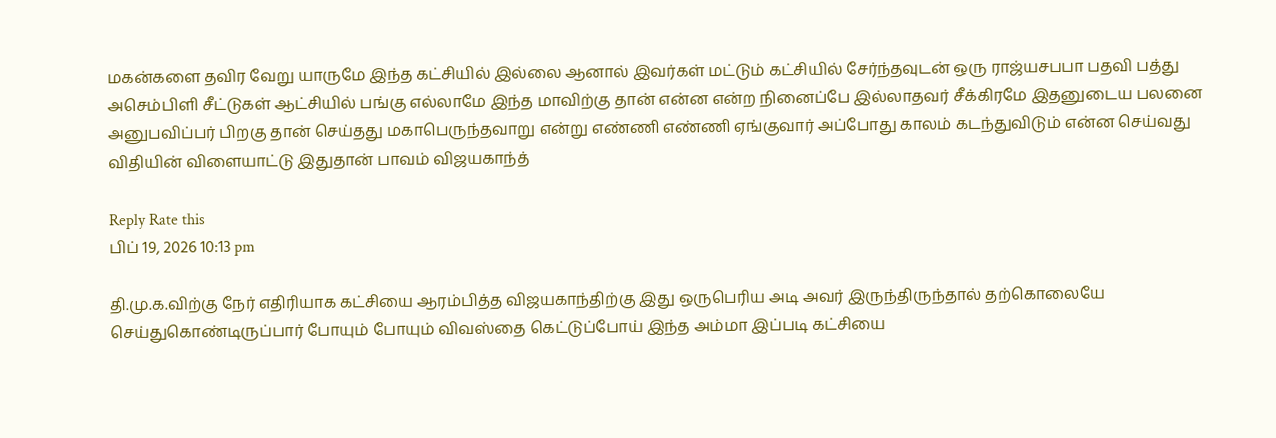மகன்களை தவிர வேறு யாருமே இந்த கட்சியில் இல்லை ஆனால் இவர்கள் மட்டும் கட்சியில் சேர்ந்தவுடன் ஒரு ராஜ்யசபபா பதவி பத்து அசெம்பிளி சீட்டுகள் ஆட்சியில் பங்கு எல்லாமே இந்த மாவிற்கு தான் என்ன என்ற நினைப்பே இல்லாதவர் சீக்கிரமே இதனுடைய பலனை அனுபவிப்பர் பிறகு தான் செய்தது மகாபெருந்தவாறு என்று எண்ணி எண்ணி ஏங்குவார் அப்போது காலம் கடந்துவிடும் என்ன செய்வது விதியின் விளையாட்டு இதுதான் பாவம் விஜயகாந்த்

Reply Rate this
பிப் 19, 2026 10:13 pm

தி.மு.க.விற்கு நேர் எதிரியாக கட்சியை ஆரம்பித்த விஜயகாந்திற்கு இது ஒருபெரிய அடி அவர் இருந்திருந்தால் தற்கொலையே செய்துகொண்டிருப்பார் போயும் போயும் விவஸ்தை கெட்டுப்போய் இந்த அம்மா இப்படி கட்சியை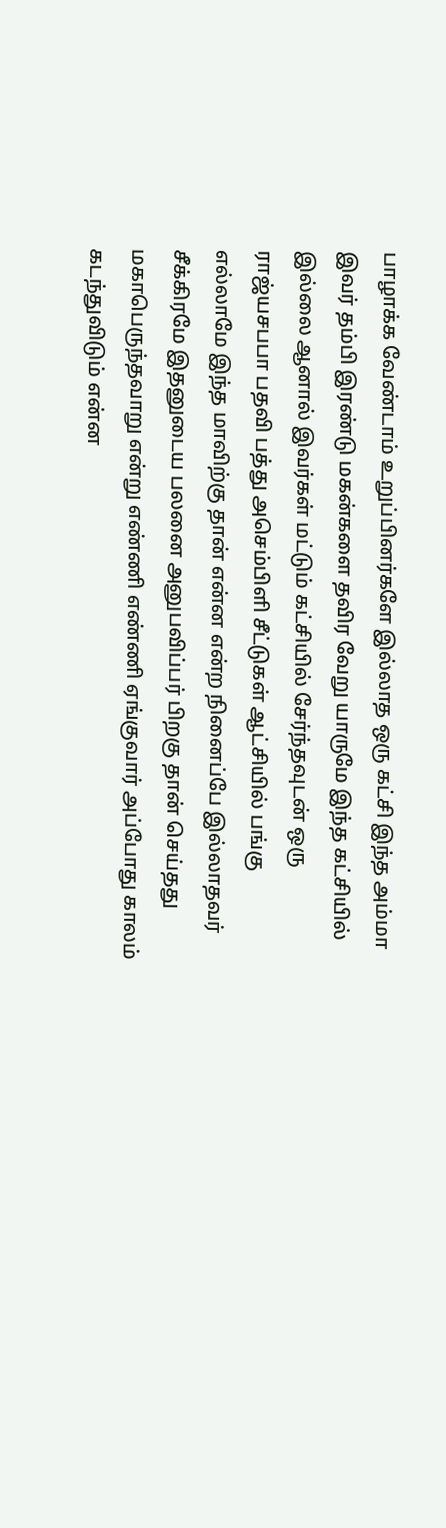பாழாக்க வேண்டாம் உறுப்பினர்களே இல்லாத ஒரு கட்சி இந்த அம்மா இவர் தம்பி இரண்டு மகன்களை தவிர வேறு யாருமே இந்த கட்சியில் இல்லை ஆனால் இவர்கள் மட்டும் கட்சியில் சேர்ந்தவுடன் ஒரு ராஜ்யசபபா பதவி பத்து அசெம்பிளி சீட்டுகள் ஆட்சியில் பங்கு எல்லாமே இந்த மாவிற்கு தான் என்ன என்ற நினைப்பே இல்லாதவர் சீக்கிரமே இதனுடைய பலனை அனுபவிப்பர் பிறகு தான் செய்தது மகாபெருந்தவாறு என்று எண்ணி எண்ணி ஏங்குவார் அப்போது காலம் கடந்துவிடும் என்ன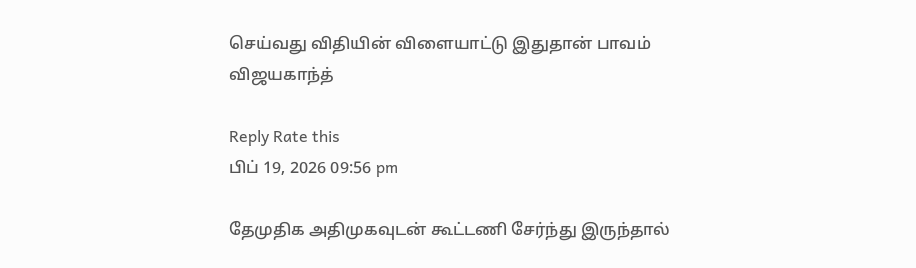செய்வது விதியின் விளையாட்டு இதுதான் பாவம் விஜயகாந்த்

Reply Rate this
பிப் 19, 2026 09:56 pm

தேமுதிக அதிமுகவுடன் கூட்டணி சேர்ந்து இருந்தால்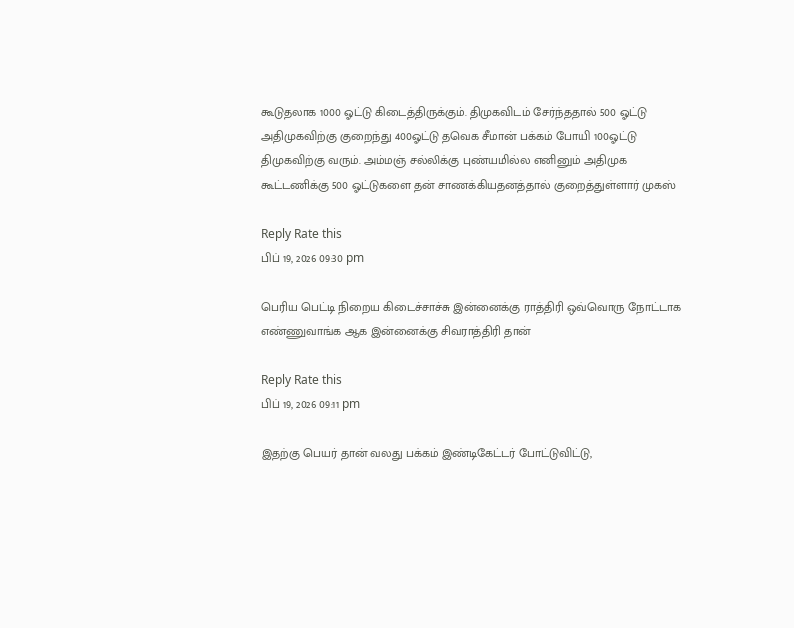கூடுதலாக 1000 ஓட்டு கிடைத்திருக்கும். திமுகவிடம் சேர்ந்ததால் 500 ஓட்டு அதிமுகவிற்கு குறைந்து 400ஓட்டு தவெக சீமான் பக்கம் போயி 100ஓட்டு திமுகவிற்கு வரும். அம்மஞ் சல்லிக்கு புண்யமில்ல எனினும் அதிமுக கூட்டணிக்கு 500 ஓட்டுகளை தன் சாணக்கியதனத்தால் குறைத்துள்ளார் முகஸ்

Reply Rate this
பிப் 19, 2026 09:30 pm

பெரிய பெட்டி நிறைய கிடைச்சாச்சு இன்னைக்கு ராத்திரி ஒவ்வொரு நோட்டாக எண்ணுவாங்க ஆக இன்னைக்கு சிவராத்திரி தான்

Reply Rate this
பிப் 19, 2026 09:11 pm

இதற்கு பெயர் தான் வலது பக்கம் இண்டிகேட்டர் போட்டுவிட்டு,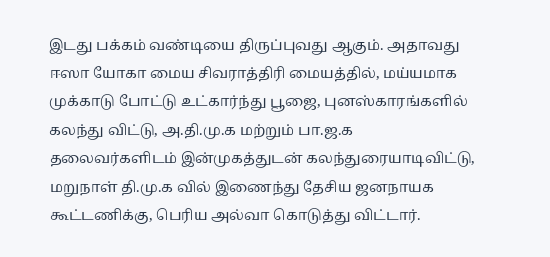இடது பக்கம் வண்டியை திருப்புவது ஆகும். அதாவது ஈஸா யோகா மைய சிவராத்திரி மையத்தில், மய்யமாக முக்காடு போட்டு உட்கார்ந்து பூஜை, புனஸ்காரங்களில் கலந்து விட்டு, அ.தி.மு.க மற்றும் பா.ஜ.க தலைவர்களிடம் இன்முகத்துடன் கலந்துரையாடிவிட்டு, மறுநாள் தி.மு.க வில் இணைந்து தேசிய ஜனநாயக கூட்டணிக்கு, பெரிய அல்வா கொடுத்து விட்டார்.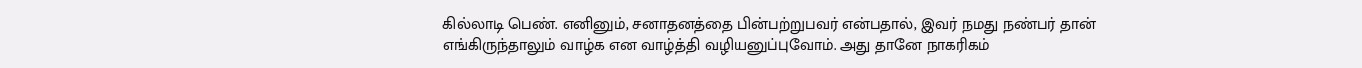கில்லாடி பெண். எனினும், சனாதனத்தை பின்பற்றுபவர் என்பதால், இவர் நமது நண்பர் தான் எங்கிருந்தாலும் வாழ்க என வாழ்த்தி வழியனுப்புவோம். அது தானே நாகரிகம்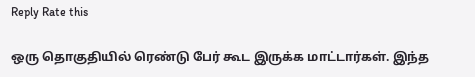Reply Rate this

ஒரு தொகுதியில் ரெண்டு பேர் கூட இருக்க மாட்டார்கள். இந்த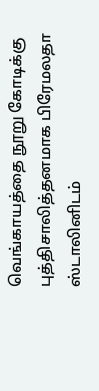வெங்காயத்தை நூறு கோடிக்கு புத்திசாலித்தனமாக பிரேமலதா ஸ்டாலினிடம்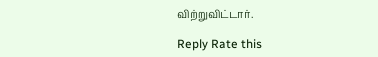விற்றுவிட்டார்.

Reply Rate this